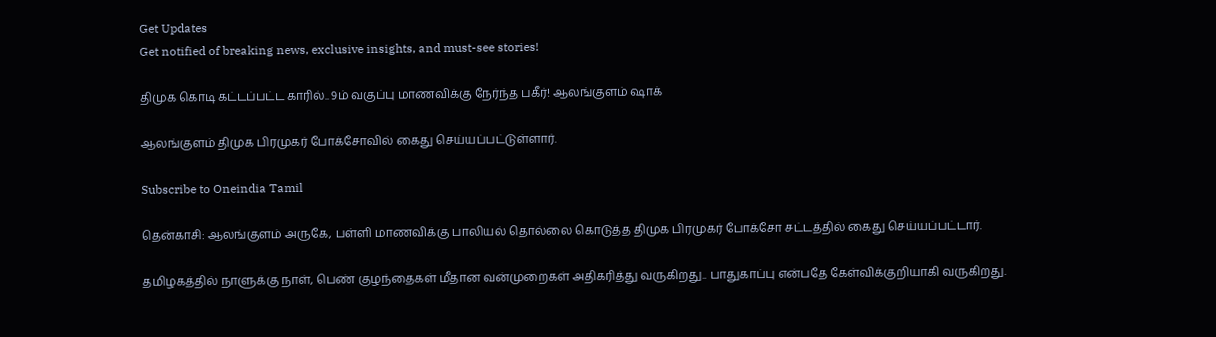Get Updates
Get notified of breaking news, exclusive insights, and must-see stories!

திமுக கொடி கட்டப்பட்ட காரில்.. 9ம் வகுப்பு மாணவிக்கு நேர்ந்த பகீர்! ஆலங்குளம் ஷாக்

ஆலங்குளம் திமுக பிரமுகர் போக்சோவில் கைது செய்யப்பட்டுள்ளார்.

Subscribe to Oneindia Tamil

தென்காசி: ஆலங்குளம் அருகே, பள்ளி மாணவிக்கு பாலியல் தொல்லை கொடுத்த திமுக பிரமுகர் போக்சோ சட்டத்தில் கைது செய்யப்பட்டார்.

தமிழகத்தில் நாளுக்கு நாள், பெண் குழந்தைகள் மீதான வன்முறைகள் அதிகரித்து வருகிறது.. பாதுகாப்பு என்பதே கேள்விக்குறியாகி வருகிறது.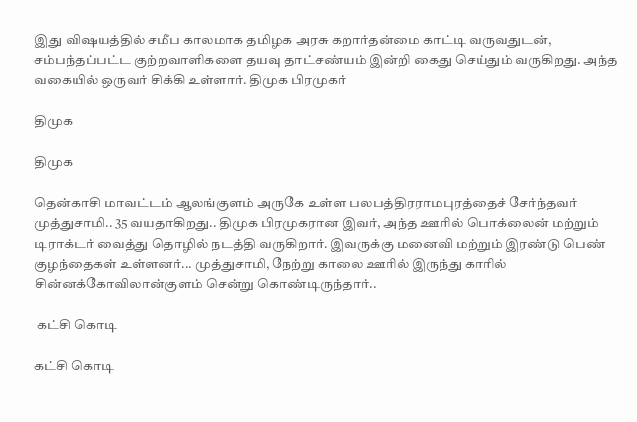இது விஷயத்தில் சமீப காலமாக தமிழக அரசு கறார்தன்மை காட்டி வருவதுடன், சம்பந்தப்பட்ட குற்றவாளிகளை தயவு தாட்சண்யம் இன்றி கைது செய்தும் வருகிறது. அந்த வகையில் ஒருவர் சிக்கி உள்ளார். திமுக பிரமுகர்

திமுக

திமுக

தென்காசி மாவட்டம் ஆலங்குளம் அருகே உள்ள பலபத்திரராமபுரத்தைச் சேர்ந்தவர் முத்துசாமி.. 35 வயதாகிறது.. திமுக பிரமுகரான இவர், அந்த ஊரில் பொக்லைன் மற்றும் டிராக்டர் வைத்து தொழில் நடத்தி வருகிறார். இவருக்கு மனைவி மற்றும் இரண்டு பெண் குழந்தைகள் உள்ளனர்... முத்துசாமி, நேற்று காலை ஊரில் இருந்து காரில் சின்னக்கோவிலான்குளம் சென்று கொண்டிருந்தார்..

 கட்சி கொடி

கட்சி கொடி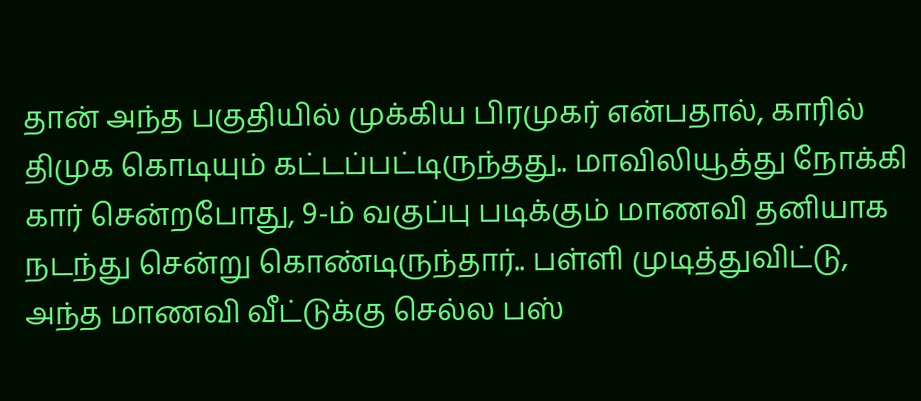தான் அந்த பகுதியில் முக்கிய பிரமுகர் என்பதால், காரில் திமுக கொடியும் கட்டப்பட்டிருந்தது.. மாவிலியூத்து நோக்கி கார் சென்றபோது, 9-ம் வகுப்பு படிக்கும் மாணவி தனியாக நடந்து சென்று கொண்டிருந்தார்.. பள்ளி முடித்துவிட்டு, அந்த மாணவி வீட்டுக்கு செல்ல பஸ்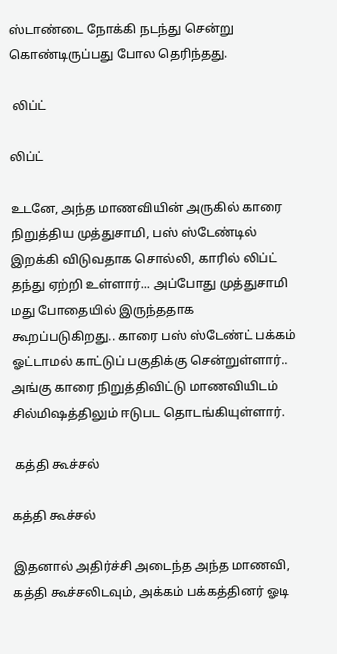ஸ்டாண்டை நோக்கி நடந்து சென்று கொண்டிருப்பது போல தெரிந்தது.

 லிப்ட்

லிப்ட்

உடனே, அந்த மாணவியின் அருகில் காரை நிறுத்திய முத்துசாமி, பஸ் ஸ்டேண்டில் இறக்கி விடுவதாக சொல்லி, காரில் லிப்ட் தந்து ஏற்றி உள்ளார்... அப்போது முத்துசாமி மது போதையில் இருந்ததாக கூறப்படுகிறது.. காரை பஸ் ஸ்டேண்ட் பக்கம் ஓட்டாமல் காட்டுப் பகுதிக்கு சென்றுள்ளார்.. அங்கு காரை நிறுத்திவிட்டு மாணவியிடம் சில்மிஷத்திலும் ஈடுபட தொடங்கியுள்ளார்.

 கத்தி கூச்சல்

கத்தி கூச்சல்

இதனால் அதிர்ச்சி அடைந்த அந்த மாணவி, கத்தி கூச்சலிடவும், அக்கம் பக்கத்தினர் ஓடி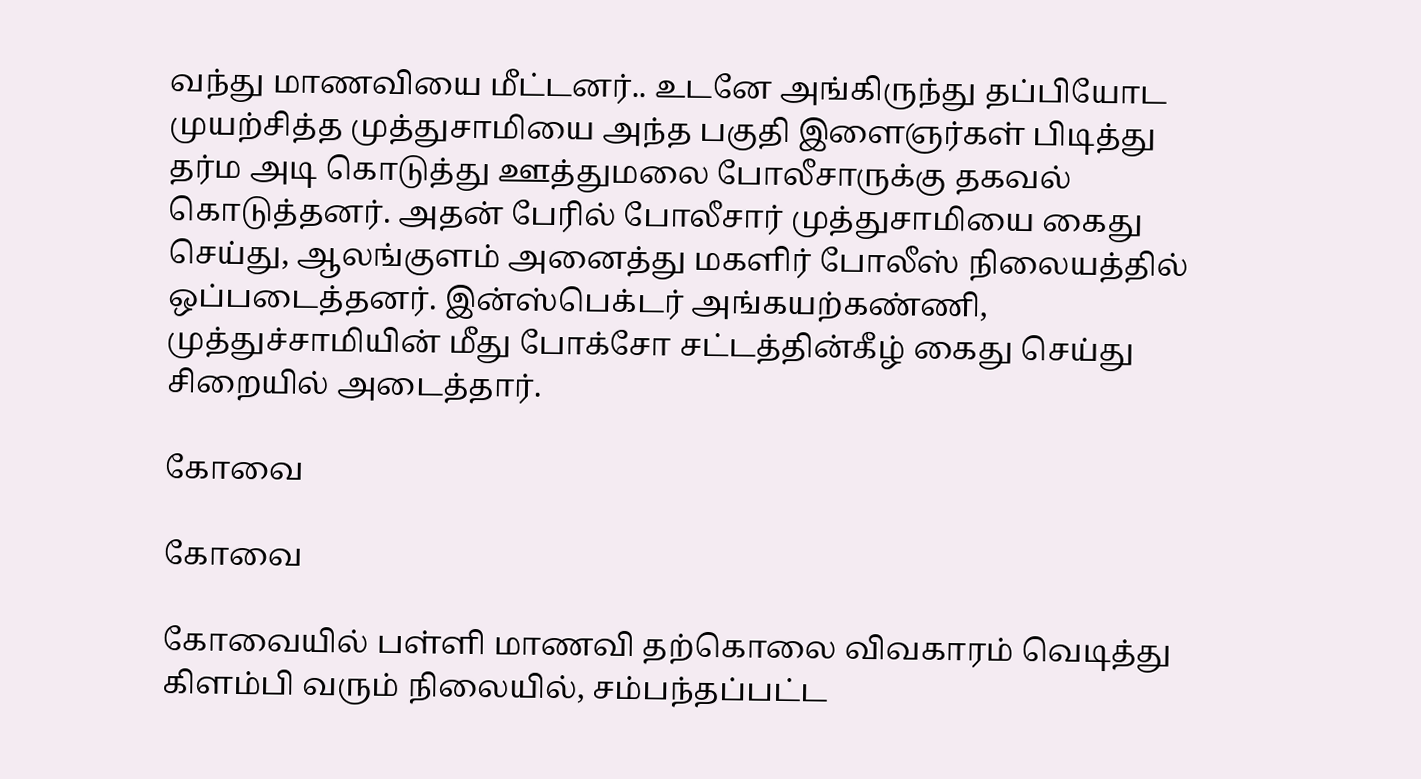வந்து மாணவியை மீட்டனர்.. உடனே அங்கிருந்து தப்பியோட முயற்சித்த முத்துசாமியை அந்த பகுதி இளைஞர்கள் பிடித்து தர்ம அடி கொடுத்து ஊத்துமலை போலீசாருக்கு தகவல் கொடுத்தனர். அதன் பேரில் போலீசார் முத்துசாமியை கைது செய்து, ஆலங்குளம் அனைத்து மகளிர் போலீஸ் நிலையத்தில் ஒப்படைத்தனர். இன்ஸ்பெக்டர் அங்கயற்கண்ணி, முத்துச்சாமியின் மீது போக்சோ சட்டத்தின்கீழ் கைது செய்து சிறையில் அடைத்தார்.

கோவை

கோவை

கோவையில் பள்ளி மாணவி தற்கொலை விவகாரம் வெடித்து கிளம்பி வரும் நிலையில், சம்பந்தப்பட்ட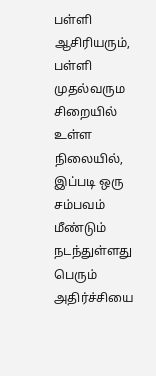பள்ளி ஆசிரியரும், பள்ளி முதல்வரும சிறையில் உள்ள நிலையில், இப்படி ஒரு சம்பவம் மீண்டும் நடந்துள்ளது பெரும் அதிர்ச்சியை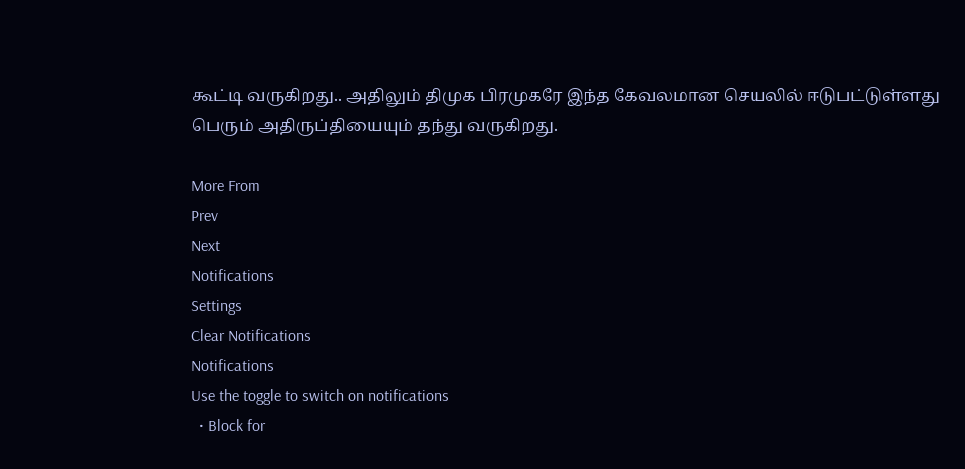கூட்டி வருகிறது.. அதிலும் திமுக பிரமுகரே இந்த கேவலமான செயலில் ஈடுபட்டுள்ளது பெரும் அதிருப்தியையும் தந்து வருகிறது.

More From
Prev
Next
Notifications
Settings
Clear Notifications
Notifications
Use the toggle to switch on notifications
  • Block for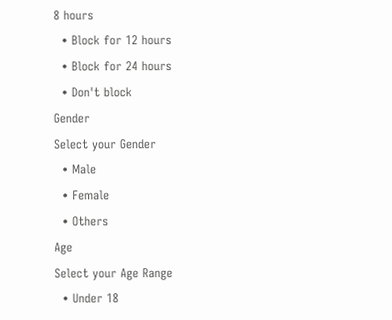8 hours
  • Block for 12 hours
  • Block for 24 hours
  • Don't block
Gender
Select your Gender
  • Male
  • Female
  • Others
Age
Select your Age Range
  • Under 18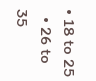• 18 to 25
  • 26 to 35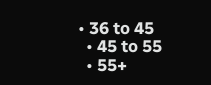• 36 to 45
  • 45 to 55
  • 55+